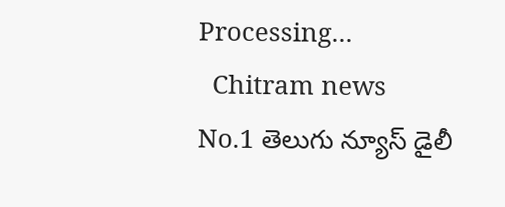Processing...
  Chitram news
No.1 తెలుగు న్యూస్ డైలీ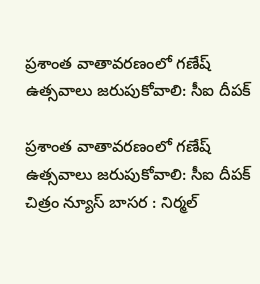ప్రశాంత వాతావరణంలో గణేష్ ఉత్సవాలు జరుపుకోవాలి: సీఐ దీపక్

ప్రశాంత వాతావరణంలో గణేష్ ఉత్సవాలు జరుపుకోవాలి: సీఐ దీపక్  చిత్రం న్యూస్ బాసర : నిర్మల్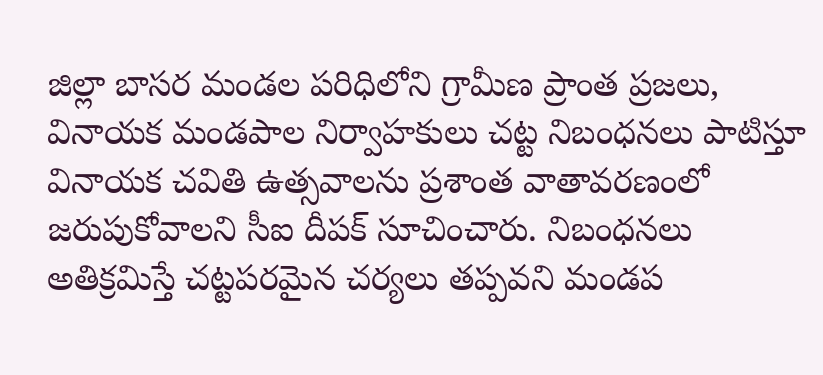జిల్లా బాసర మండల పరిధిలోని గ్రామీణ ప్రాంత ప్రజలు, వినాయక మండపాల నిర్వాహకులు చట్ట నిబంధనలు పాటిస్తూ వినాయక చవితి ఉత్సవాలను ప్రశాంత వాతావరణంలో జరుపుకోవాలని సీఐ దీపక్ సూచించారు. నిబంధనలు అతిక్రమిస్తే చట్టపరమైన చర్యలు తప్పవని మండప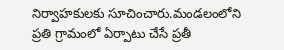నిర్వాహకులకు సూచించారు.మండలంలోని ప్రతి గ్రామంలో ఏర్పాటు చేసే ప్రతీ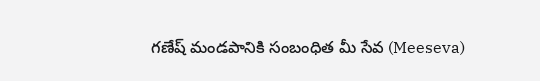గణేష్ మండపానికి సంబంధిత మీ సేవ (Meeseva)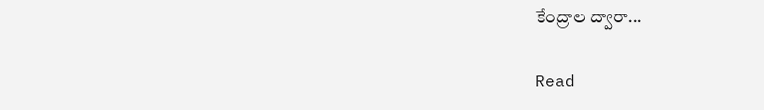కేంద్రాల ద్వారా...

Read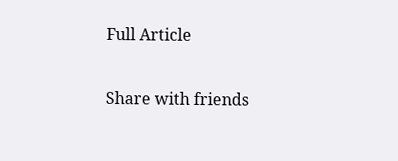Full Article

Share with friends